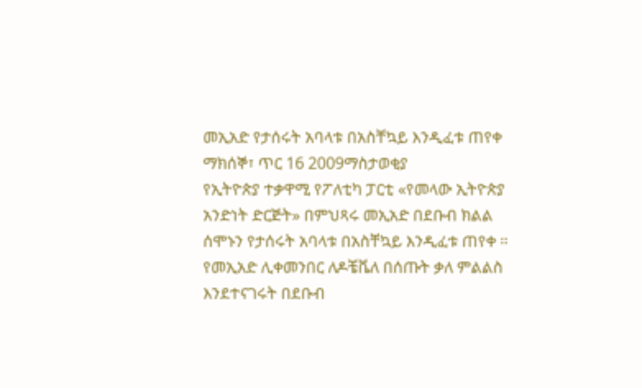መኢአድ የታሰሩት አባላቱ በአስቸኳይ እንዲፈቱ ጠየቀ
ማክሰኞ፣ ጥር 16 2009ማስታወቂያ
የኢትዮጵያ ተቃዋሚ የፖለቲካ ፓርቲ «የመላው ኢትዮጵያ አንድነት ድርጅት» በምህጻሩ መኢአድ በደቡብ ክልል ሰሞኑን የታሰሩት አባላቱ በአስቸኳይ እንዲፈቱ ጠየቀ ። የመኢአድ ሊቀመንበር ለዶቼቬለ በሰጡት ቃለ ምልልስ እንደተናገሩት በደቡብ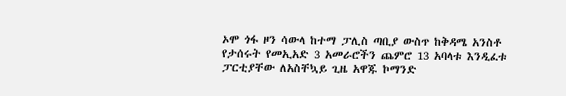ኦሞ ጎፋ ዞን ሳውላ ከተማ ፓሊስ ጣቢያ ውስጥ ከቅዳሜ አንስቶ የታሰሩት የመኢአድ 3 አመራሮችን ጨምሮ 13 አባላቱ እንዲፈቱ ፓርቲያቸው ለአስቸኳይ ጊዜ አዋጁ ኮማንድ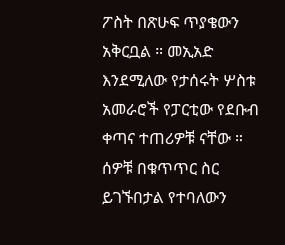ፖስት በጽሁፍ ጥያቄውን አቅርቧል ። መኢአድ እንደሚለው የታሰሩት ሦስቱ አመራሮች የፓርቲው የደቡብ ቀጣና ተጠሪዎቹ ናቸው ። ሰዎቹ በቁጥጥር ስር ይገኙበታል የተባለውን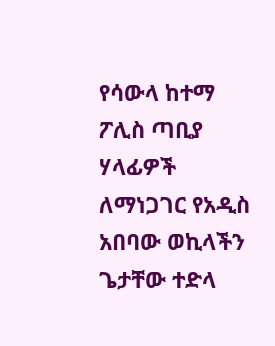የሳውላ ከተማ ፖሊስ ጣቢያ ሃላፊዎች ለማነጋገር የአዲስ አበባው ወኪላችን ጌታቸው ተድላ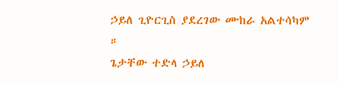ኃይለ ጊዮርጊስ ያደረገው ሙከራ አልተሳካም ።
ጌታቸው ተድላ ኃይለ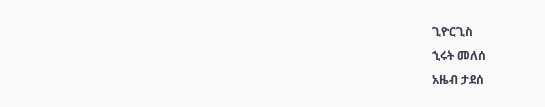ጊዮርጊስ
ኂሩት መለሰ
አዜብ ታደሰ